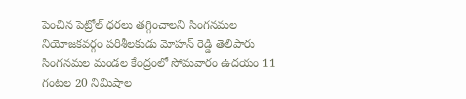పెంచిన పెట్రోల్ ధరలు తగ్గించాలని సింగనమల నియోజకవర్గం పరిశీలకుడు మోహన్ రెడ్డి తెలిపారు సింగనమల మండల కేంద్రంలో సోమవారం ఉదయం 11 గంటల 20 నిమిషాల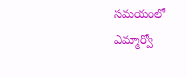సమయంలో ఎమ్మార్వో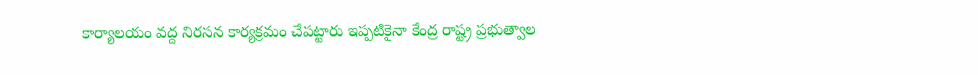కార్యాలయం వద్ద నిరసన కార్యక్రమం చేపట్టారు ఇప్పటికైనా కేంద్ర రాష్ట్ర ప్రభుత్వాల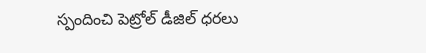స్పందించి పెట్రోల్ డీజిల్ ధరలు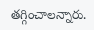తగ్గించాలన్నారు.